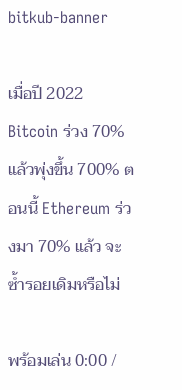bitkub-banner

เมื่อปี 2022 Bitcoin ร่วง 70% แล้วพุ่งขึ้น 700% ตอนนี้ Ethereum ร่วงมา 70% แล้ว จะซ้ำรอยเดิมหรือไม่

พร้อมเล่น 0:00 /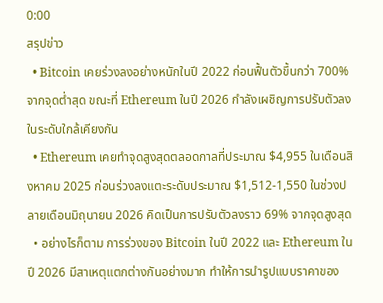0:00
สรุปข่าว
  • Bitcoin เคยร่วงลงอย่างหนักในปี 2022 ก่อนฟื้นตัวขึ้นกว่า 700% จากจุดต่ำสุด ขณะที่ Ethereum ในปี 2026 กำลังเผชิญการปรับตัวลงในระดับใกล้เคียงกัน
  • Ethereum เคยทำจุดสูงสุดตลอดกาลที่ประมาณ $4,955 ในเดือนสิงหาคม 2025 ก่อนร่วงลงแตะระดับประมาณ $1,512-1,550 ในช่วงปลายเดือนมิถุนายน 2026 คิดเป็นการปรับตัวลงราว 69% จากจุดสูงสุด
  • อย่างไรก็ตาม การร่วงของ Bitcoin ในปี 2022 และ Ethereum ในปี 2026 มีสาเหตุแตกต่างกันอย่างมาก ทำให้การนำรูปแบบราคาของ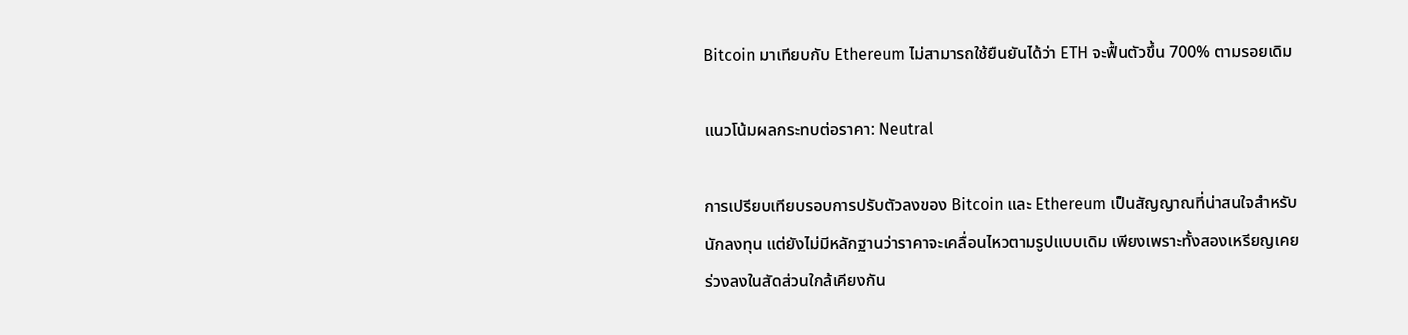Bitcoin มาเทียบกับ Ethereum ไม่สามารถใช้ยืนยันได้ว่า ETH จะฟื้นตัวขึ้น 700% ตามรอยเดิม

แนวโน้มผลกระทบต่อราคา: Neutral

การเปรียบเทียบรอบการปรับตัวลงของ Bitcoin และ Ethereum เป็นสัญญาณที่น่าสนใจสำหรับนักลงทุน แต่ยังไม่มีหลักฐานว่าราคาจะเคลื่อนไหวตามรูปแบบเดิม เพียงเพราะทั้งสองเหรียญเคยร่วงลงในสัดส่วนใกล้เคียงกัน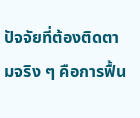ปัจจัยที่ต้องติดตามจริง ๆ คือการฟื้น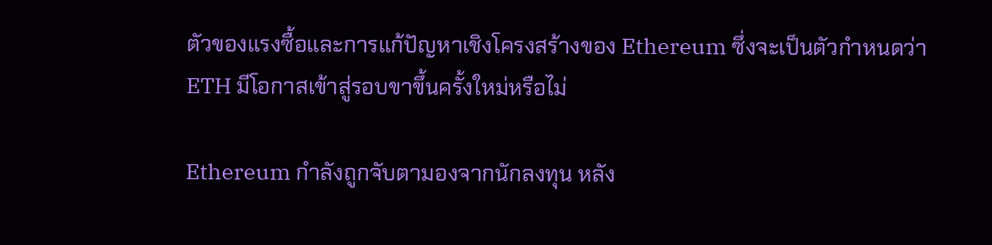ตัวของแรงซื้อและการแก้ปัญหาเชิงโครงสร้างของ Ethereum ซึ่งจะเป็นตัวกำหนดว่า ETH มีโอกาสเข้าสู่รอบขาขึ้นครั้งใหม่หรือไม่

Ethereum กำลังถูกจับตามองจากนักลงทุน หลัง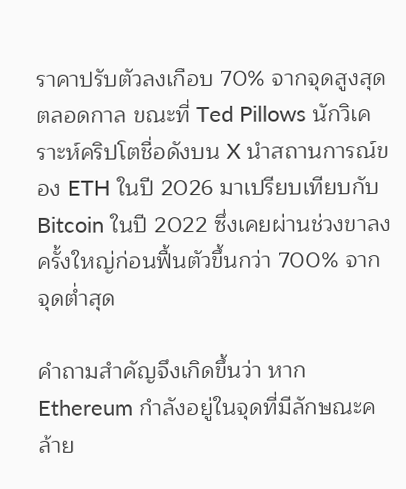ราคาปรับตัวลงเกือบ 70% จากจุดสูงสุดตลอดกาล ขณะที่ Ted Pillows นักวิเคราะห์คริปโตชื่อดังบน X นำสถานการณ์ของ ETH ในปี 2026 มาเปรียบเทียบกับ Bitcoin ในปี 2022 ซึ่งเคยผ่านช่วงขาลงครั้งใหญ่ก่อนฟื้นตัวขึ้นกว่า 700% จากจุดต่ำสุด

คำถามสำคัญจึงเกิดขึ้นว่า หาก Ethereum กำลังอยู่ในจุดที่มีลักษณะคล้าย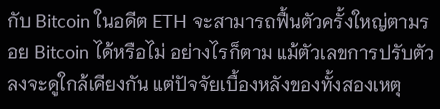กับ Bitcoin ในอดีต ETH จะสามารถฟื้นตัวครั้งใหญ่ตามรอย Bitcoin ได้หรือไม่ อย่างไรก็ตาม แม้ตัวเลขการปรับตัวลงจะดูใกล้เคียงกัน แต่ปัจจัยเบื้องหลังของทั้งสองเหตุ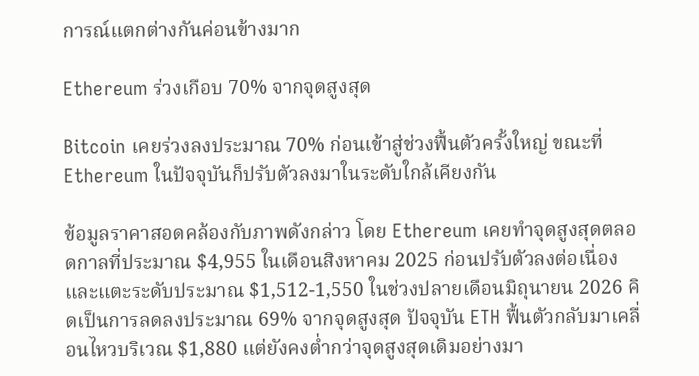การณ์แตกต่างกันค่อนข้างมาก

Ethereum ร่วงเกือบ 70% จากจุดสูงสุด

Bitcoin เคยร่วงลงประมาณ 70% ก่อนเข้าสู่ช่วงฟื้นตัวครั้งใหญ่ ขณะที่ Ethereum ในปัจจุบันก็ปรับตัวลงมาในระดับใกล้เคียงกัน

ข้อมูลราคาสอดคล้องกับภาพดังกล่าว โดย Ethereum เคยทำจุดสูงสุดตลอดกาลที่ประมาณ $4,955 ในเดือนสิงหาคม 2025 ก่อนปรับตัวลงต่อเนื่องและแตะระดับประมาณ $1,512-1,550 ในช่วงปลายเดือนมิถุนายน 2026 คิดเป็นการลดลงประมาณ 69% จากจุดสูงสุด ปัจจุบัน ETH ฟื้นตัวกลับมาเคลื่อนไหวบริเวณ $1,880 แต่ยังคงต่ำกว่าจุดสูงสุดเดิมอย่างมา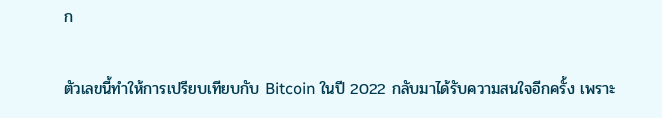ก

ตัวเลขนี้ทำให้การเปรียบเทียบกับ Bitcoin ในปี 2022 กลับมาได้รับความสนใจอีกครั้ง เพราะ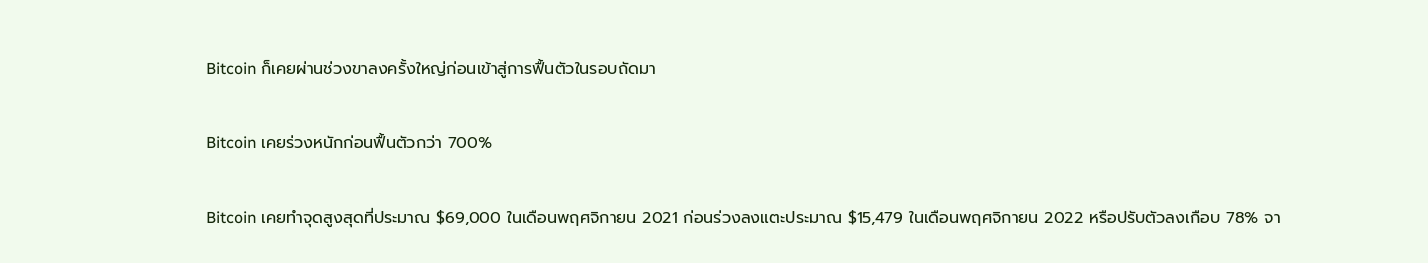Bitcoin ก็เคยผ่านช่วงขาลงครั้งใหญ่ก่อนเข้าสู่การฟื้นตัวในรอบถัดมา

Bitcoin เคยร่วงหนักก่อนฟื้นตัวกว่า 700%

Bitcoin เคยทำจุดสูงสุดที่ประมาณ $69,000 ในเดือนพฤศจิกายน 2021 ก่อนร่วงลงแตะประมาณ $15,479 ในเดือนพฤศจิกายน 2022 หรือปรับตัวลงเกือบ 78% จา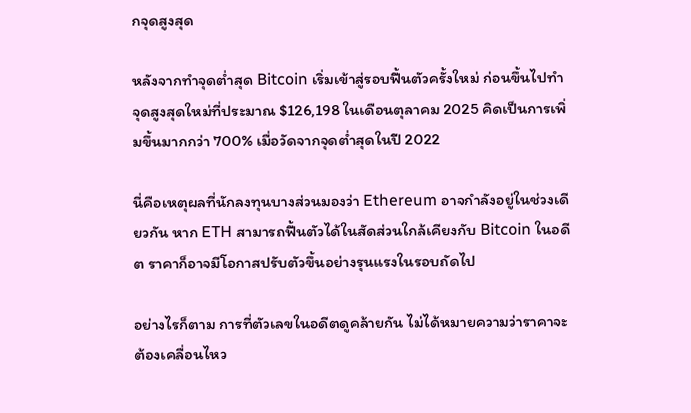กจุดสูงสุด

หลังจากทำจุดต่ำสุด Bitcoin เริ่มเข้าสู่รอบฟื้นตัวครั้งใหม่ ก่อนขึ้นไปทำจุดสูงสุดใหม่ที่ประมาณ $126,198 ในเดือนตุลาคม 2025 คิดเป็นการเพิ่มขึ้นมากกว่า 700% เมื่อวัดจากจุดต่ำสุดในปี 2022

นี่คือเหตุผลที่นักลงทุนบางส่วนมองว่า Ethereum อาจกำลังอยู่ในช่วงเดียวกัน หาก ETH สามารถฟื้นตัวได้ในสัดส่วนใกล้เคียงกับ Bitcoin ในอดีต ราคาก็อาจมีโอกาสปรับตัวขึ้นอย่างรุนแรงในรอบถัดไป

อย่างไรก็ตาม การที่ตัวเลขในอดีตดูคล้ายกัน ไม่ได้หมายความว่าราคาจะต้องเคลื่อนไหว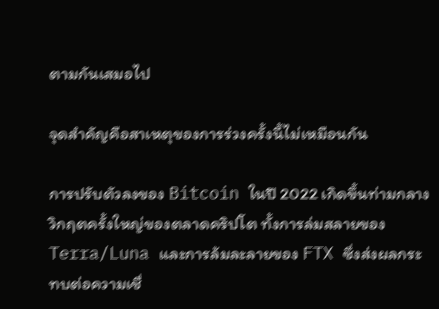ตามกันเสมอไป

จุดสำคัญคือสาเหตุของการร่วงครั้งนี้ไม่เหมือนกัน

การปรับตัวลงของ Bitcoin ในปี 2022 เกิดขึ้นท่ามกลางวิกฤตครั้งใหญ่ของตลาดคริปโต ทั้งการล่มสลายของ Terra/Luna และการล้มละลายของ FTX ซึ่งส่งผลกระทบต่อความเชื่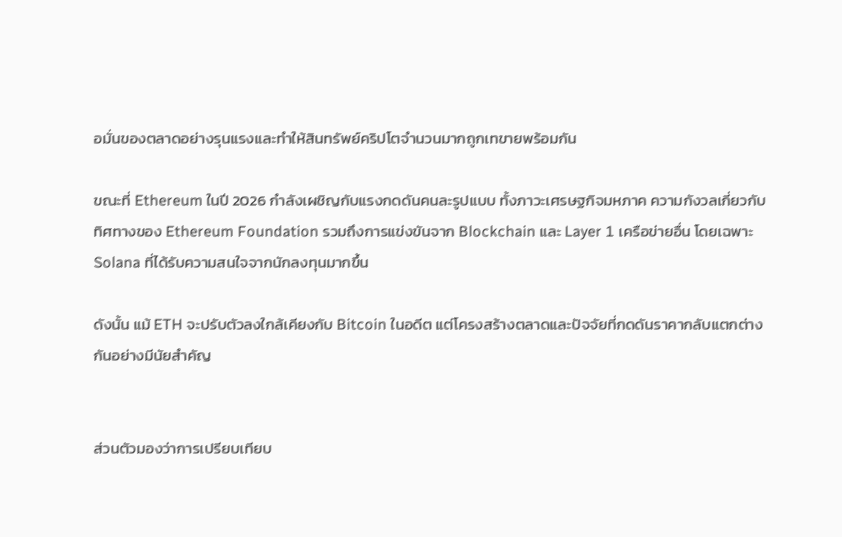อมั่นของตลาดอย่างรุนแรงและทำให้สินทรัพย์คริปโตจำนวนมากถูกเทขายพร้อมกัน

ขณะที่ Ethereum ในปี 2026 กำลังเผชิญกับแรงกดดันคนละรูปแบบ ทั้งภาวะเศรษฐกิจมหภาค ความกังวลเกี่ยวกับทิศทางของ Ethereum Foundation รวมถึงการแข่งขันจาก Blockchain และ Layer 1 เครือข่ายอื่น โดยเฉพาะ Solana ที่ได้รับความสนใจจากนักลงทุนมากขึ้น

ดังนั้น แม้ ETH จะปรับตัวลงใกล้เคียงกับ Bitcoin ในอดีต แต่โครงสร้างตลาดและปัจจัยที่กดดันราคากลับแตกต่างกันอย่างมีนัยสำคัญ


ส่วนตัวมองว่าการเปรียบเทียบ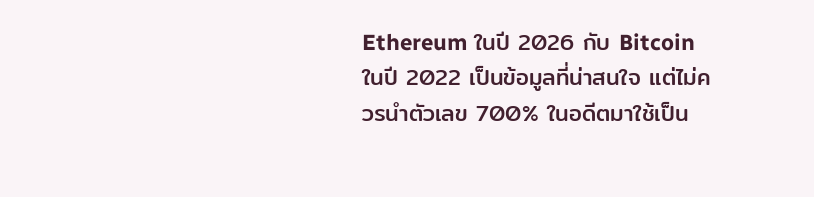Ethereum ในปี 2026 กับ Bitcoin ในปี 2022 เป็นข้อมูลที่น่าสนใจ แต่ไม่ควรนำตัวเลข 700% ในอดีตมาใช้เป็น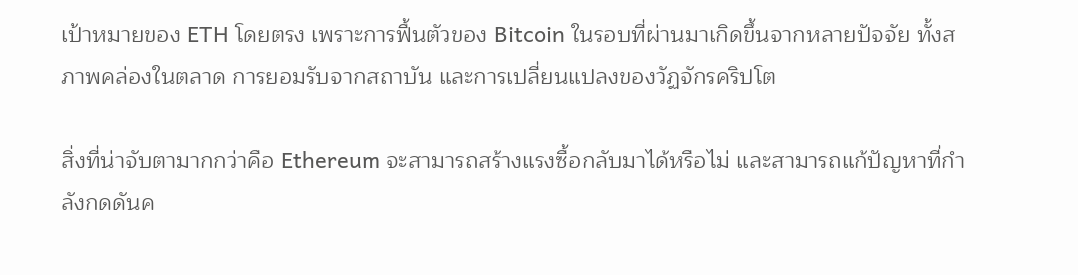เป้าหมายของ ETH โดยตรง เพราะการฟื้นตัวของ Bitcoin ในรอบที่ผ่านมาเกิดขึ้นจากหลายปัจจัย ทั้งสภาพคล่องในตลาด การยอมรับจากสถาบัน และการเปลี่ยนแปลงของวัฏจักรคริปโต

สิ่งที่น่าจับตามากกว่าคือ Ethereum จะสามารถสร้างแรงซื้อกลับมาได้หรือไม่ และสามารถแก้ปัญหาที่กำลังกดดันค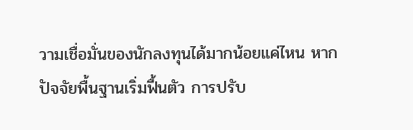วามเชื่อมั่นของนักลงทุนได้มากน้อยแค่ไหน หากปัจจัยพื้นฐานเริ่มฟื้นตัว การปรับ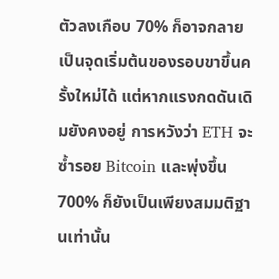ตัวลงเกือบ 70% ก็อาจกลายเป็นจุดเริ่มต้นของรอบขาขึ้นครั้งใหม่ได้ แต่หากแรงกดดันเดิมยังคงอยู่ การหวังว่า ETH จะซ้ำรอย Bitcoin และพุ่งขึ้น 700% ก็ยังเป็นเพียงสมมติฐานเท่านั้น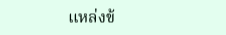แหล่งข้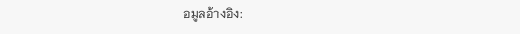อมูลอ้างอิง: